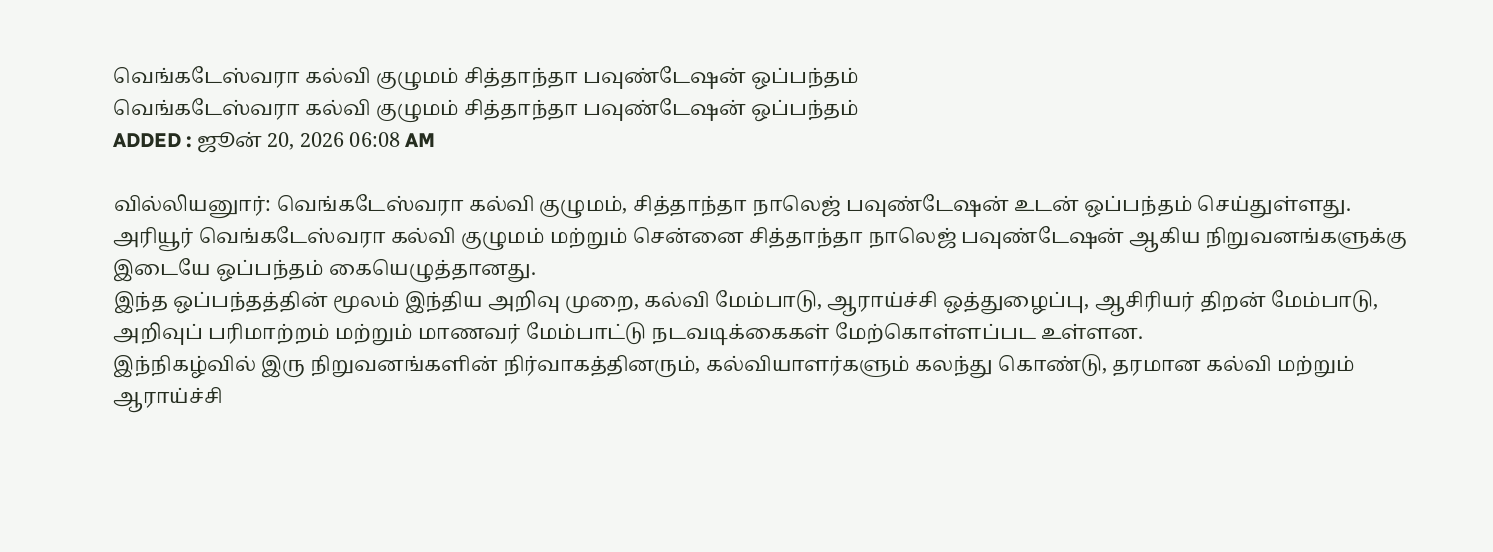வெங்கடேஸ்வரா கல்வி குழுமம் சித்தாந்தா பவுண்டேஷன் ஒப்பந்தம்
வெங்கடேஸ்வரா கல்வி குழுமம் சித்தாந்தா பவுண்டேஷன் ஒப்பந்தம்
ADDED : ஜூன் 20, 2026 06:08 AM

வில்லியனுார்: வெங்கடேஸ்வரா கல்வி குழுமம், சித்தாந்தா நாலெஜ் பவுண்டேஷன் உடன் ஒப்பந்தம் செய்துள்ளது.
அரியூர் வெங்கடேஸ்வரா கல்வி குழுமம் மற்றும் சென்னை சித்தாந்தா நாலெஜ் பவுண்டேஷன் ஆகிய நிறுவனங்களுக்கு இடையே ஒப்பந்தம் கையெழுத்தானது.
இந்த ஒப்பந்தத்தின் மூலம் இந்திய அறிவு முறை, கல்வி மேம்பாடு, ஆராய்ச்சி ஒத்துழைப்பு, ஆசிரியர் திறன் மேம்பாடு, அறிவுப் பரிமாற்றம் மற்றும் மாணவர் மேம்பாட்டு நடவடிக்கைகள் மேற்கொள்ளப்பட உள்ளன.
இந்நிகழ்வில் இரு நிறுவனங்களின் நிர்வாகத்தினரும், கல்வியாளர்களும் கலந்து கொண்டு, தரமான கல்வி மற்றும் ஆராய்ச்சி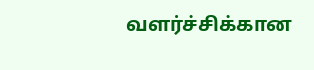வளர்ச்சிக்கான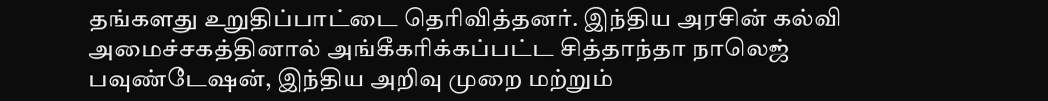தங்களது உறுதிப்பாட்டை தெரிவித்தனர். இந்திய அரசின் கல்வி அமைச்சகத்தினால் அங்கீகரிக்கப்பட்ட சித்தாந்தா நாலெஜ் பவுண்டேஷன், இந்திய அறிவு முறை மற்றும்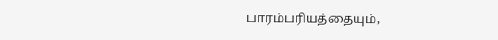பாரம்பரியத்தையும்,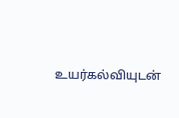உயர்கல்வியுடன்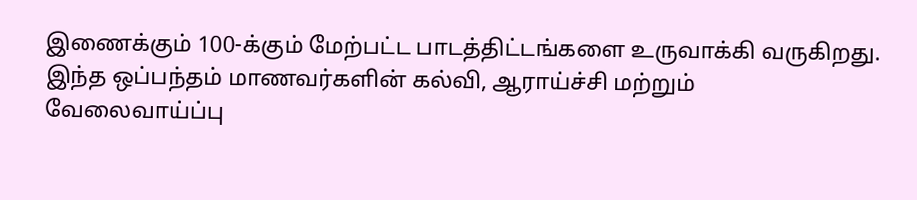இணைக்கும் 100-க்கும் மேற்பட்ட பாடத்திட்டங்களை உருவாக்கி வருகிறது. இந்த ஒப்பந்தம் மாணவர்களின் கல்வி, ஆராய்ச்சி மற்றும் வேலைவாய்ப்பு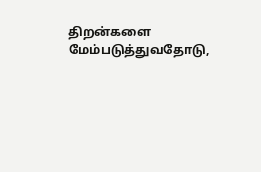திறன்களை மேம்படுத்துவதோடு,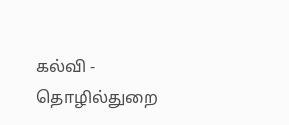கல்வி - தொழில்துறை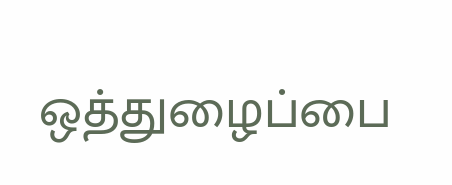ஒத்துழைப்பை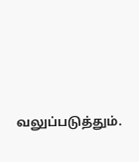வலுப்படுத்தும்.